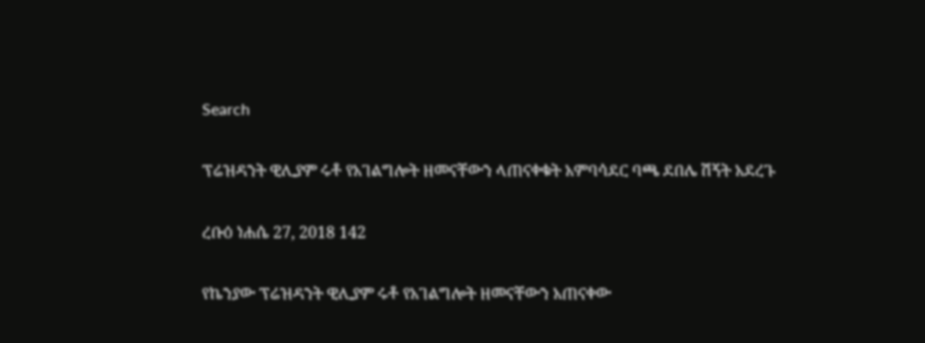Search

ፕሬዝዳንት ዊሊያም ሩቶ የአገልግሎት ዘመናቸውን ላጠናቀቁት አምባሳደር ባጫ ደበሌ ሽኝት አደረጉ

ረቡዕ ነሐሴ 27, 2018 142

የኬንያው ፕሬዝዳንት ዊሊያም ሩቶ የአገልግሎት ዘመናቸውን አጠናቀው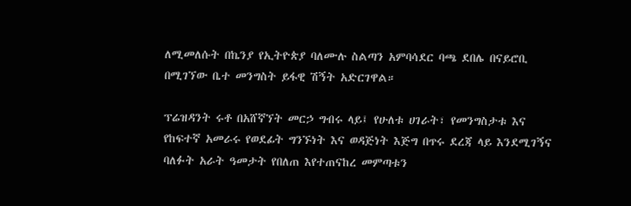ለሚመለሱት በኬንያ የኢትዮጵያ ባለሙሉ ስልጣን አምባሳደር ባጫ ደበሌ በናይሮቢ በሚገኘው ቤተ መንግስት ይፋዊ ሽኝት አድርገዋል።

ፕሬዝዳንት ሩቶ በአሸኛኘት መርኃ ግብሩ ላይ፤ የሁለቱ ሀገራት፣ የመንግስታቱ እና የከፍተኛ አመራሩ የወደፊት ግንኙነት እና ወዳጅነት እጅግ በጥሩ ደረጃ ላይ እንደሚገኝና ባለፉት አራት ዓመታት የበለጠ እየተጠናከረ መምጣቱን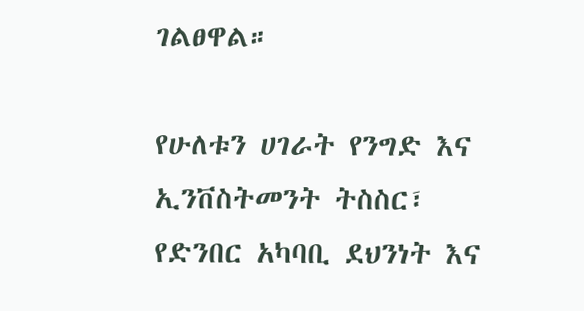ገልፀዋል።

የሁለቱን ሀገራት የንግድ እና ኢንቨስትመንት ትስስር፣ የድንበር አካባቢ ደህንነት እና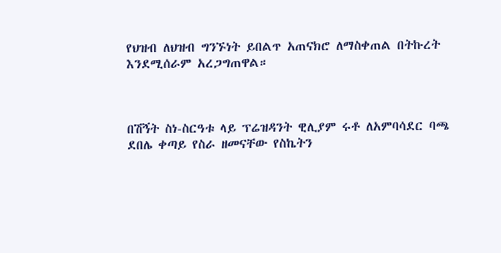የህዝብ ለህዝብ ግንኙነት ይበልጥ አጠናክሮ ለማስቀጠል በትኩረት እንደሚሰራም አረጋግጠዋል።



በሽኝት ስነ-ስርዓቱ ላይ ፕሬዝዳንት ዊሊያም ሩቶ ለአምባሳደር ባጫ ደበሌ ቀጣይ የስራ ዘመናቸው የስኬትን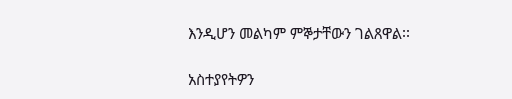እንዲሆን መልካም ምኞታቸውን ገልጸዋል፡፡

አስተያየትዎን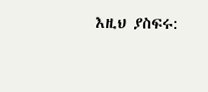እዚህ ያስፍሩ: